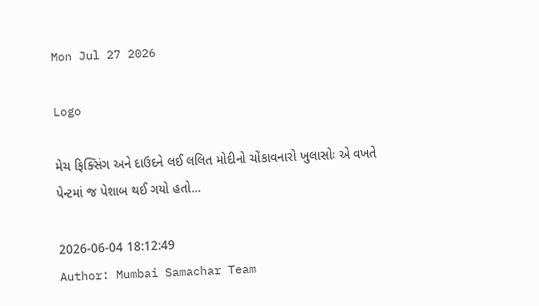Mon Jul 27 2026

Logo

મેચ ફિક્સિંગ અને દાઉદને લઈ લલિત મોદીનો ચોંકાવનારો ખુલાસોઃ એ વખતે પેન્ટમાં જ પેશાબ થઈ ગયો હતો...

2026-06-04 18:12:49
Author: Mumbai Samachar Team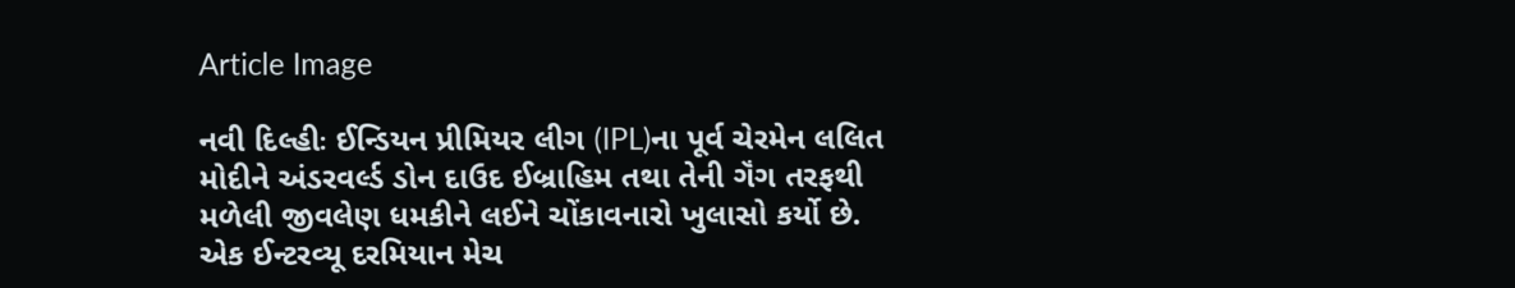Article Image

નવી દિલ્હીઃ ઈન્ડિયન પ્રીમિયર લીગ (IPL)ના પૂર્વ ચેરમેન લલિત મોદીને અંડરવર્લ્ડ ડોન દાઉદ ઈબ્રાહિમ તથા તેની ગૅંગ તરફથી મળેલી જીવલેણ ધમકીને લઈને ચોંકાવનારો ખુલાસો કર્યો છે. એક ઈન્ટરવ્યૂ દરમિયાન મેચ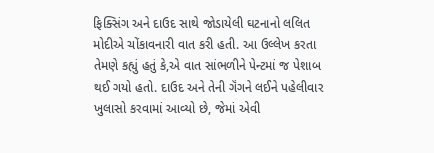ફિક્સિંગ અને દાઉદ સાથે જોડાયેલી ઘટનાનો લલિત મોદીએ ચોંકાવનારી વાત કરી હતી. આ ઉલ્લેખ કરતા તેમણે કહ્યું હતું કે,એ વાત સાંભળીને પેન્ટમાં જ પેશાબ થઈ ગયો હતો. દાઉદ અને તેની ગૅંગને લઈને પહેલીવાર ખુલાસો કરવામાં આવ્યો છે, જેમાં એવી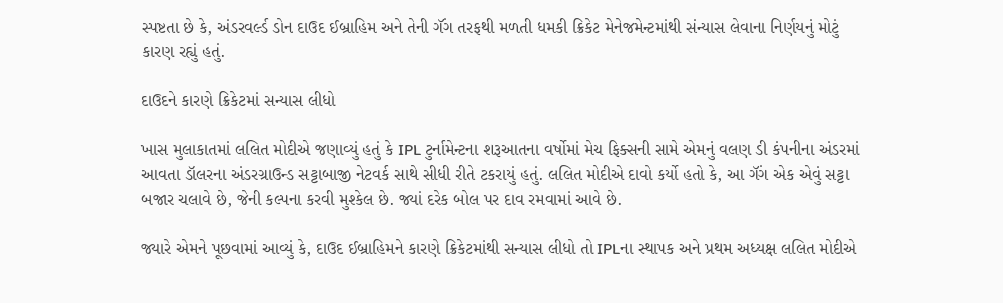સ્પષ્ટતા છે કે, અંડરવર્લ્ડ ડોન દાઉદ ઈબ્રાહિમ અને તેની ગૅંગ તરફથી મળતી ધમકી ક્રિકેટ મેનેજમેન્ટમાંથી સંન્યાસ લેવાના નિર્ણયનું મોટું કારણ રહ્યું હતું.

દાઉદને કારણે ક્રિકેટમાં સન્યાસ લીધો

ખાસ મુલાકાતમાં લલિત મોદીએ જણાવ્યું હતું કે IPL ટુર્નામેન્ટના શરૂઆતના વર્ષોમાં મેચ ફિક્સની સામે એમનું વલણ ડી કંપનીના અંડરમાં આવતા ડૉલરના અંડરગ્રાઉન્ડ સટ્ટાબાજી નેટવર્ક સાથે સીધી રીતે ટકરાયું હતું. લલિત મોદીએ દાવો કર્યો હતો કે, આ ગૅંગ એક એવું સટ્ટા બજાર ચલાવે છે, જેની કલ્પના કરવી મુશ્કેલ છે. જ્યાં દરેક બોલ પર દાવ રમવામાં આવે છે.

જ્યારે એમને પૂછવામાં આવ્યું કે, દાઉદ ઈબ્રાહિમને કારણે ક્રિકેટમાંથી સન્યાસ લીધો તો IPLના સ્થાપક અને પ્રથમ અધ્યક્ષ લલિત મોદીએ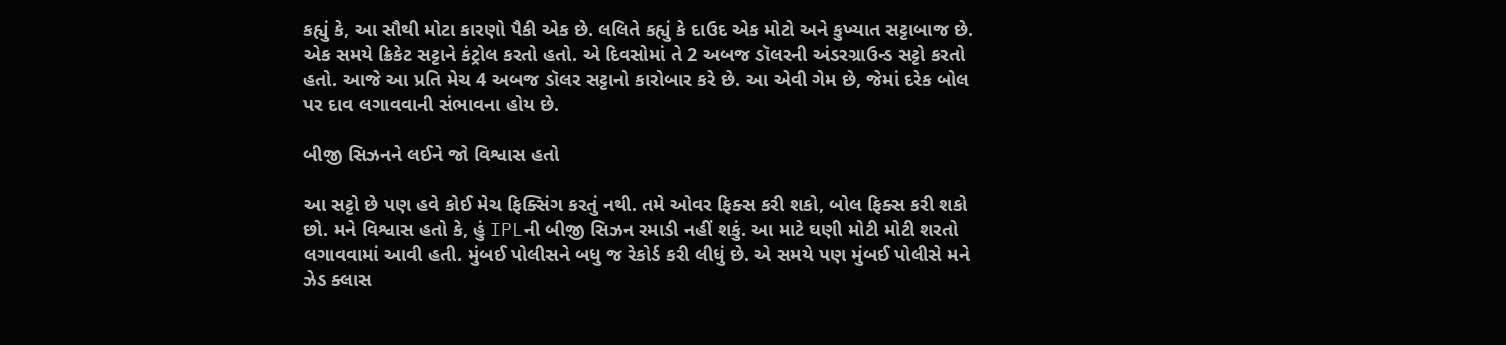કહ્યું કે, આ સૌથી મોટા કારણો પૈકી એક છે. લલિતે કહ્યું કે દાઉદ એક મોટો અને કુખ્યાત સટ્ટાબાજ છે. એક સમયે ક્રિકેટ સટ્ટાને કંટ્રોલ કરતો હતો. એ દિવસોમાં તે 2 અબજ ડૉલરની અંડરગ્રાઉન્ડ સટ્ટો કરતો હતો. આજે આ પ્રતિ મેચ 4 અબજ ડૉલર સટ્ટાનો કારોબાર કરે છે. આ એવી ગેમ છે, જેમાં દરેક બોલ પર દાવ લગાવવાની સંભાવના હોય છે.

બીજી સિઝનને લઈને જો વિશ્વાસ હતો

આ સટ્ટો છે પણ હવે કોઈ મેચ ફિક્સિંગ કરતું નથી. તમે ઓવર ફિક્સ કરી શકો, બોલ ફિક્સ કરી શકો છો. મને વિશ્વાસ હતો કે, હું IPLની બીજી સિઝન રમાડી નહીં શકું. આ માટે ઘણી મોટી મોટી શરતો લગાવવામાં આવી હતી. મુંબઈ પોલીસને બધુ જ રેકોર્ડ કરી લીધું છે. એ સમયે પણ મુંબઈ પોલીસે મને ઝેડ ક્લાસ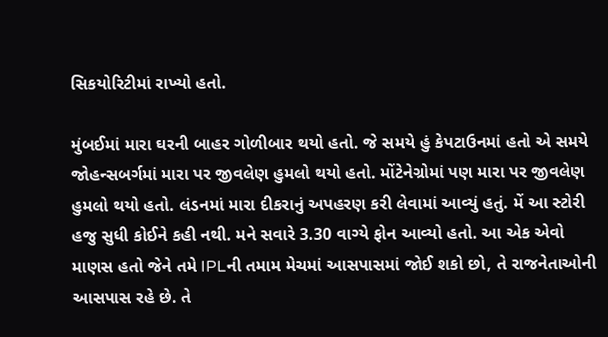સિકયોરિટીમાં રાખ્યો હતો.

મુંબઈમાં મારા ઘરની બાહર ગોળીબાર થયો હતો. જે સમયે હું કેપટાઉનમાં હતો એ સમયે જોહન્સબર્ગમાં મારા પર જીવલેણ હુમલો થયો હતો. મોંટેનેગ્રોમાં પણ મારા પર જીવલેણ હુમલો થયો હતો. લંડનમાં મારા દીકરાનું અપહરણ કરી લેવામાં આવ્યું હતું. મેં આ સ્ટોરી હજુ સુધી કોઈને કહી નથી. મને સવારે 3.30 વાગ્યે ફોન આવ્યો હતો. આ એક એવો માણસ હતો જેને તમે IPLની તમામ મેચમાં આસપાસમાં જોઈ શકો છો, તે રાજનેતાઓની આસપાસ રહે છે. તે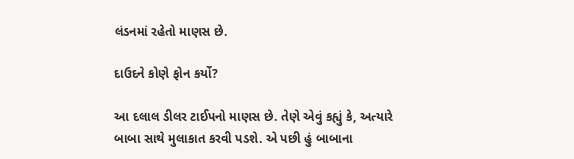લંડનમાં રહેતો માણસ છે.

દાઉદને કોણે ફોન કર્યો?

આ દલાલ ડીલર ટાઈપનો માણસ છે. તેણે એવું કહ્યું કે, અત્યારે બાબા સાથે મુલાકાત કરવી પડશે. એ પછી હું બાબાના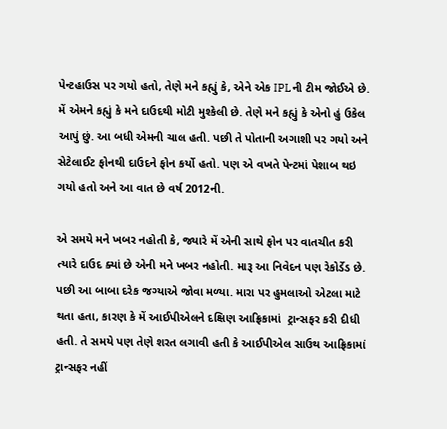પેન્ટહાઉસ પર ગયો હતો, તેણે મને કહ્યું કે, એને એક IPLની ટીમ જોઈએ છે. મેં એમને કહ્યું કે મને દાઉદથી મોટી મુશ્કેલી છે. તેણે મને કહ્યું કે એનો હું ઉકેલ આપું છું. આ બધી એમની ચાલ હતી. પછી તે પોતાની અગાશી પર ગયો અને સેટેલાઈટ ફોનથી દાઉદને ફોન કર્યો હતો. પણ એ વખતે પેન્ટમાં પેશાબ થઇ ગયો હતો અને આ વાત છે વર્ષ 2012ની.

એ સમયે મને ખબર નહોતી કે, જ્યારે મેં એની સાથે ફોન પર વાતચીત કરી ત્યારે દાઉદ ક્યાં છે એની મને ખબર નહોતી. મારૂ આ નિવેદન પણ રેકોર્ડેડ છે. પછી આ બાબા દરેક જગ્યાએ જોવા મળ્યા. મારા પર હુમલાઓ એટલા માટે થતા હતા, કારણ કે મેં આઈપીએલને દક્ષિણ આફ્રિકામાં  ટ્રાન્સફર કરી દીધી હતી. તે સમયે પણ તેણે શરત લગાવી હતી કે આઈપીએલ સાઉથ આફ્રિકામાં ટ્રાન્સફર નહીં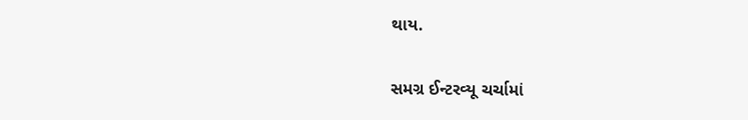થાય.

સમગ્ર ઈન્ટરવ્યૂ ચર્ચામાં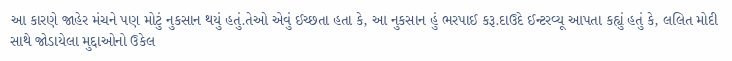આ કારણે જાહેર મંચને પણ મોટું નુકસાન થયું હતું.તેઓ એવું ઈચ્છતા હતા કે, આ નુકસાન હું ભરપાઈ કરૂ.દાઉદે ઈન્ટરવ્યૂ આપતા કહ્યું હતું કે, લલિત મોદી સાથે જોડાયેલા મુદ્દાઓનો ઉકેલ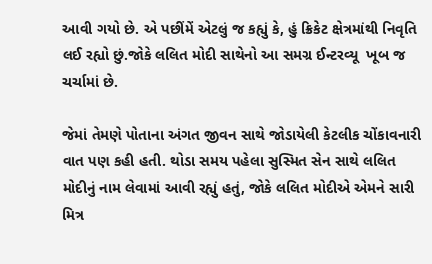આવી ગયો છે. એ પછીંમેં એટલું જ કહ્યું કે, હું ક્રિકેટ ક્ષેત્રમાંથી નિવૃતિ લઈ રહ્યો છું.જોકે લલિત મોદી સાથેનો આ સમગ્ર ઈન્ટરવ્યૂ  ખૂબ જ ચર્ચામાં છે.

જેમાં તેમણે પોતાના અંગત જીવન સાથે જોડાયેલી કેટલીક ચોંકાવનારી વાત પણ કહી હતી. થોડા સમય પહેલા સુસ્મિત સેન સાથે લલિત મોદીનું નામ લેવામાં આવી રહ્યું હતું, જોકે લલિત મોદીએ એમને સારી મિત્ર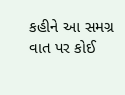કહીને આ સમગ્ર વાત પર કોઈ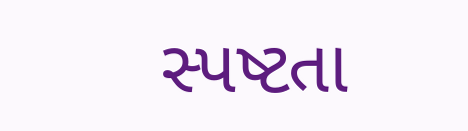સ્પષ્ટતા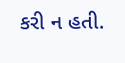કરી ન હતી.